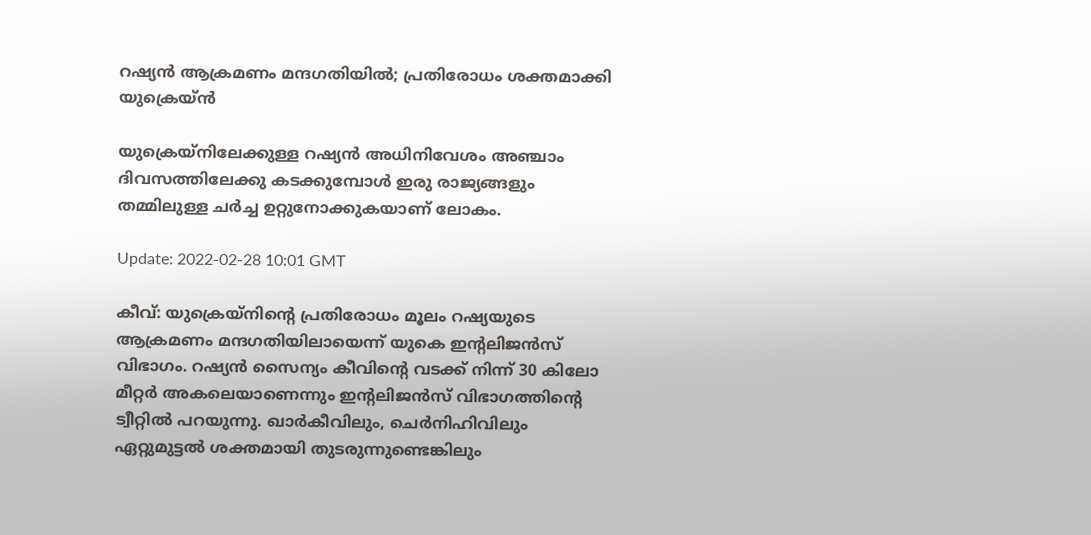റഷ്യന്‍ ആക്രമണം മന്ദഗതിയില്‍; പ്രതിരോധം ശക്തമാക്കി യുക്രെയ്ന്‍

യുക്രെയ്നിലേക്കുള്ള റഷ്യന്‍ അധിനിവേശം അഞ്ചാം ദിവസത്തിലേക്കു കടക്കുമ്പോള്‍ ഇരു രാജ്യങ്ങളും തമ്മിലുള്ള ചര്‍ച്ച ഉറ്റുനോക്കുകയാണ് ലോകം.

Update: 2022-02-28 10:01 GMT

കീവ്: യുക്രെയ്നിന്റെ പ്രതിരോധം മൂലം റഷ്യയുടെ ആക്രമണം മന്ദഗതിയിലായെന്ന് യുകെ ഇന്റലിജന്‍സ് വിഭാഗം. റഷ്യന്‍ സൈന്യം കീവിന്റെ വടക്ക് നിന്ന് 30 കിലോ മീറ്റര്‍ അകലെയാണെന്നും ഇന്റലിജന്‍സ് വിഭാഗത്തിന്റെ ട്വീറ്റില്‍ പറയുന്നു. ഖാര്‍കീവിലും, ചെർനിഹിവിലും ഏറ്റുമുട്ടല്‍ ശക്തമായി തുടരുന്നുണ്ടെങ്കിലും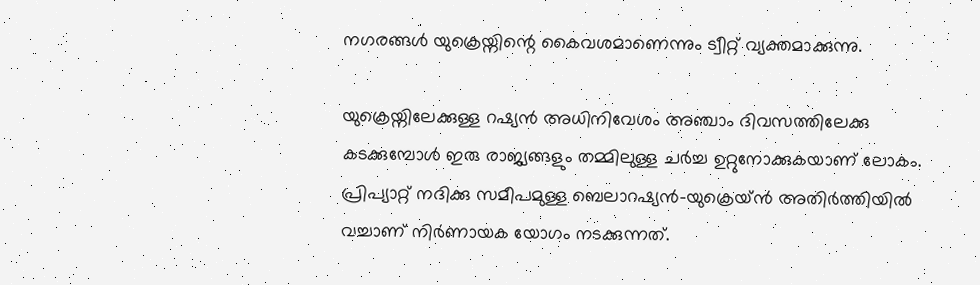നഗരങ്ങള്‍ യുക്രെയ്നിന്റെ കൈവശമാണെന്നും ട്വീറ്റ് വ്യക്തമാക്കുന്നു.

യുക്രെയ്നിലേക്കുള്ള റഷ്യന്‍ അധിനിവേശം അഞ്ചാം ദിവസത്തിലേക്കു കടക്കുമ്പോള്‍ ഇരു രാജ്യങ്ങളും തമ്മിലുള്ള ചര്‍ച്ച ഉറ്റുനോക്കുകയാണ് ലോകം. പ്രിപ്യാറ്റ് നദിക്കു സമീപമുള്ള ബെലാറഷ്യൻ-യുക്രെയ്ന്‍ അതിർത്തിയില്‍ വച്ചാണ് നിര്‍ണായക യോഗം നടക്കുന്നത്.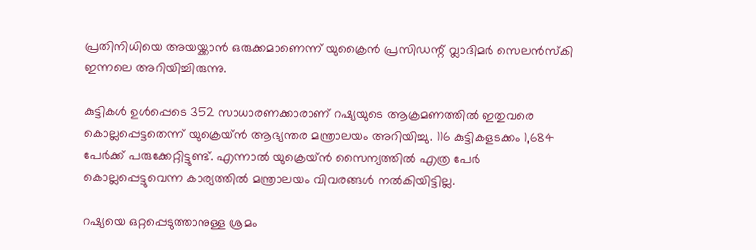പ്രതിനിധിയെ അയയ്ക്കാന്‍ ഒരുക്കമാണെന്ന് യുക്രൈന്‍ പ്രസിഡന്റ് വ്ലാദിമര്‍ സെലന്‍സ്കി ഇന്നലെ അറിയിച്ചിരുന്നു.

കുട്ടികള്‍ ഉള്‍പ്പെടെ 352 സാധാരണക്കാരാണ് റഷ്യയുടെ ആക്രമണത്തില്‍ ഇതുവരെ കൊല്ലപ്പെട്ടതെന്ന് യുക്രെയ്ന്‍ ആഭ്യന്തര മന്ത്രാലയം അറിയിച്ചു. 116 കുട്ടികളടക്കം 1,684 പേര്‍ക്ക് പരുക്കേറ്റിട്ടുണ്ട്. എന്നാല്‍ യുക്രെയ്ന്‍ സൈന്യത്തില്‍ എത്ര പേര്‍ കൊല്ലപ്പെട്ടുവെന്ന കാര്യത്തില്‍ മന്ത്രാലയം വിവരങ്ങള്‍ നല്‍കിയിട്ടില്ല.

റഷ്യയെ ഒറ്റപ്പെടുത്താനുള്ള ശ്രമം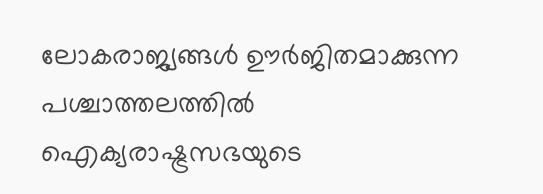ലോകരാജ്യങ്ങള്‍ ഊര്‍ജിതമാക്കുന്ന പശ്ചാത്തലത്തില്‍ ഐക്യരാഷ്ട്രസഭയുടെ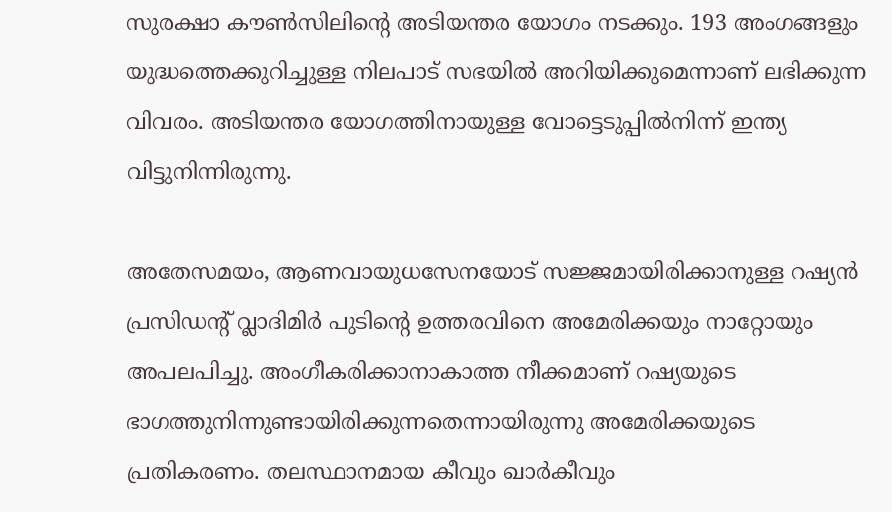സുരക്ഷാ കൗണ്‍സിലിന്റെ അടിയന്തര യോഗം നടക്കും. 193 അംഗങ്ങളും യുദ്ധത്തെക്കുറിച്ചുള്ള നിലപാട് സഭയില്‍ അറിയിക്കുമെന്നാണ് ലഭിക്കുന്ന വിവരം. അടിയന്തര യോഗത്തിനായുള്ള വോട്ടെടുപ്പില്‍നിന്ന് ഇന്ത്യ വിട്ടുനിന്നിരുന്നു.

അതേസമയം, ആണവായുധസേനയോട് സജ്ജമായിരിക്കാനുള്ള റഷ്യന്‍ പ്രസിഡന്റ് വ്ലാദിമിര്‍ പുടിന്റെ ഉത്തരവിനെ അമേരിക്കയും നാറ്റോയും അപലപിച്ചു. അംഗീകരിക്കാനാകാത്ത നീക്കമാണ് റഷ്യയുടെ ഭാഗത്തുനിന്നുണ്ടായിരിക്കുന്നതെന്നായിരുന്നു അമേരിക്കയുടെ പ്രതികരണം. തലസ്ഥാനമായ കീവും ഖാര്‍കീവും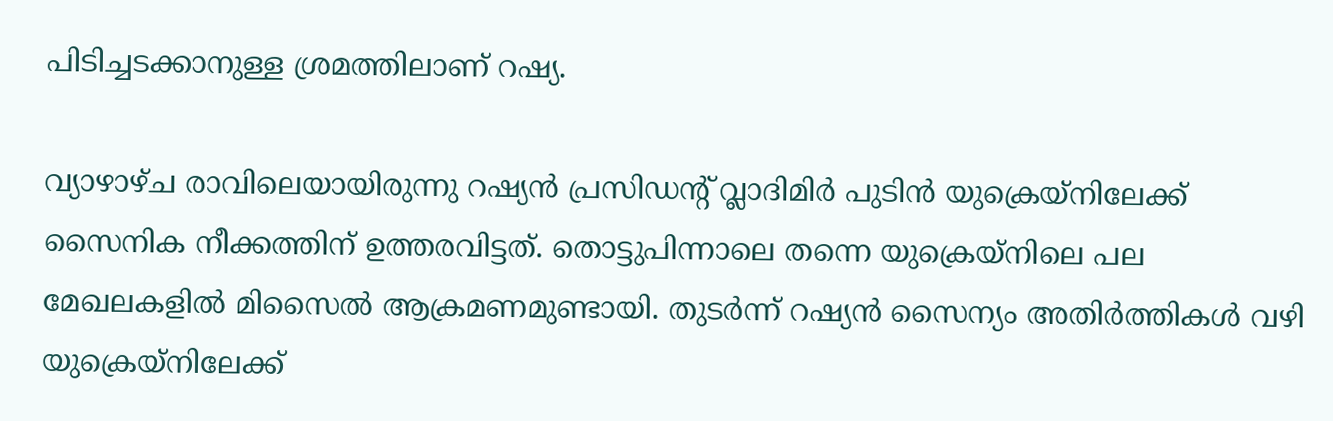പിടിച്ചടക്കാനുള്ള ശ്രമത്തിലാണ് റഷ്യ.

വ്യാഴാഴ്ച രാവിലെയായിരുന്നു റഷ്യന്‍ പ്രസിഡന്റ് വ്ലാദിമിര്‍ പുടിന്‍ യുക്രെയ്നിലേക്ക് സൈനിക നീക്കത്തിന് ഉത്തരവിട്ടത്. തൊട്ടുപിന്നാലെ തന്നെ യുക്രെയ്നിലെ പല മേഖലകളില്‍ മിസൈല്‍ ആക്രമണമുണ്ടായി. തുടര്‍ന്ന് റഷ്യന്‍ സൈന്യം അതിര്‍ത്തികള്‍ വഴി യുക്രെയ്നിലേക്ക്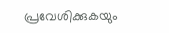പ്രവേശിക്കുകയും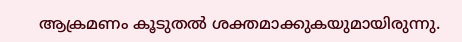ആക്രമണം കൂടുതല്‍ ശക്തമാക്കുകയുമായിരുന്നു.